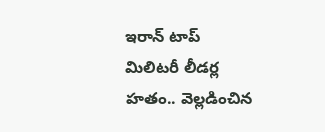ఇరాన్ టాప్ మిలిటరీ లీడర్ల హతం.. వెల్లడించిన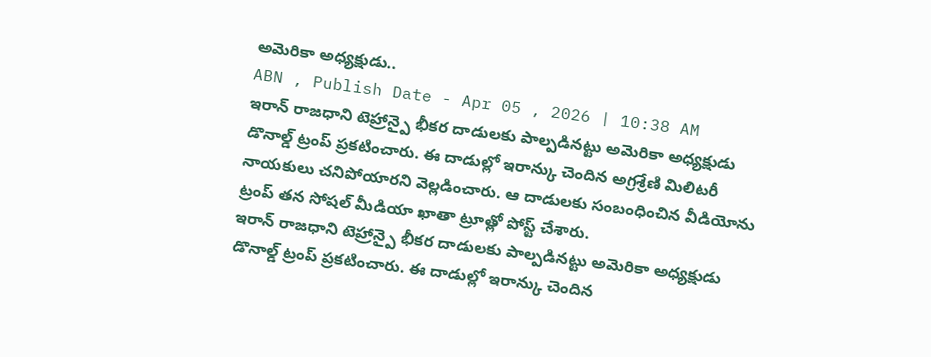అమెరికా అధ్యక్షుడు..
ABN , Publish Date - Apr 05 , 2026 | 10:38 AM
ఇరాన్ రాజధాని టెహ్రాన్పై భీకర దాడులకు పాల్పడినట్టు అమెరికా అధ్యక్షుడు డొనాల్డ్ ట్రంప్ ప్రకటించారు. ఈ దాడుల్లో ఇరాన్కు చెందిన అగ్రశ్రేణి మిలిటరీ నాయకులు చనిపోయారని వెల్లడించారు. ఆ దాడులకు సంబంధించిన వీడియోను ట్రంప్ తన సోషల్ మీడియా ఖాతా ట్రూత్లో పోస్ట్ చేశారు.
ఇరాన్ రాజధాని టెహ్రాన్పై భీకర దాడులకు పాల్పడినట్టు అమెరికా అధ్యక్షుడు డొనాల్డ్ ట్రంప్ ప్రకటించారు. ఈ దాడుల్లో ఇరాన్కు చెందిన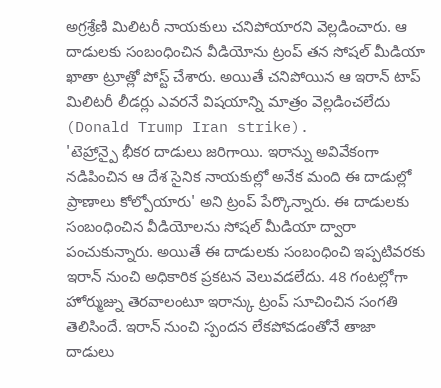అగ్రశ్రేణి మిలిటరీ నాయకులు చనిపోయారని వెల్లడించారు. ఆ దాడులకు సంబంధించిన వీడియోను ట్రంప్ తన సోషల్ మీడియా ఖాతా ట్రూత్లో పోస్ట్ చేశారు. అయితే చనిపోయిన ఆ ఇరాన్ టాప్ మిలిటరీ లీడర్లు ఎవరనే విషయాన్ని మాత్రం వెల్లడించలేదు (Donald Trump Iran strike).
'టెహ్రాన్పై భీకర దాడులు జరిగాయి. ఇరాన్ను అవివేకంగా నడిపించిన ఆ దేశ సైనిక నాయకుల్లో అనేక మంది ఈ దాడుల్లో ప్రాణాలు కోల్పోయారు' అని ట్రంప్ పేర్కొన్నారు. ఈ దాడులకు సంబంధించిన వీడియోలను సోషల్ మీడియా ద్వారా పంచుకున్నారు. అయితే ఈ దాడులకు సంబంధించి ఇప్పటివరకు ఇరాన్ నుంచి అధికారిక ప్రకటన వెలువడలేదు. 48 గంటల్లోగా హోర్ముజ్ను తెరవాలంటూ ఇరాన్కు ట్రంప్ సూచించిన సంగతి తెలిసిందే. ఇరాన్ నుంచి స్పందన లేకపోవడంతోనే తాజా దాడులు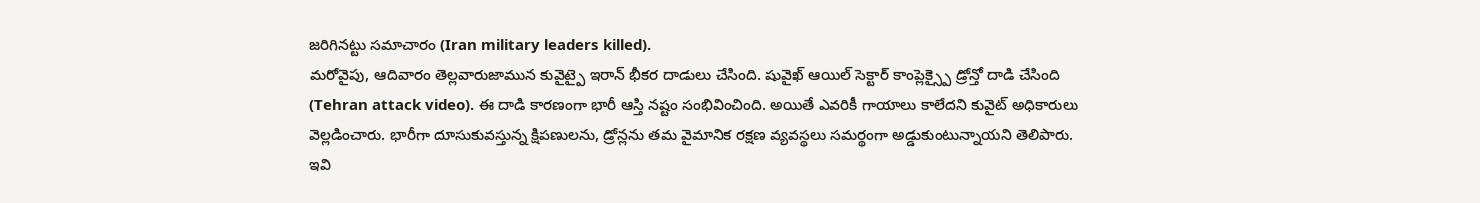జరిగినట్టు సమాచారం (Iran military leaders killed).
మరోవైపు, ఆదివారం తెల్లవారుజామున కువైట్పై ఇరాన్ భీకర దాడులు చేసింది. షువైఖ్ ఆయిల్ సెక్టార్ కాంప్లెక్స్పై డ్రోన్తో దాడి చేసింది (Tehran attack video). ఈ దాడి కారణంగా భారీ ఆస్తి నష్టం సంభివించింది. అయితే ఎవరికీ గాయాలు కాలేదని కువైట్ అధికారులు వెల్లడించారు. భారీగా దూసుకువస్తున్న క్షిపణులను, డ్రోన్లను తమ వైమానిక రక్షణ వ్యవస్థలు సమర్థంగా అడ్డుకుంటున్నాయని తెలిపారు.
ఇవి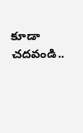కూడా చదవండి..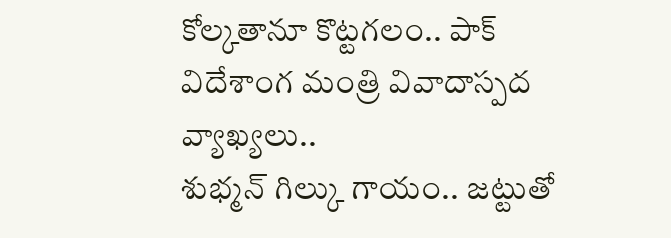కోల్కతానూ కొట్టగలం.. పాక్ విదేశాంగ మంత్రి వివాదాస్పద వ్యాఖ్యలు..
శుభ్మన్ గిల్కు గాయం.. జట్టుతో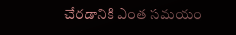చేరడానికి ఎంత సమయం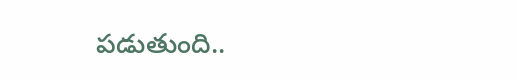పడుతుంది..